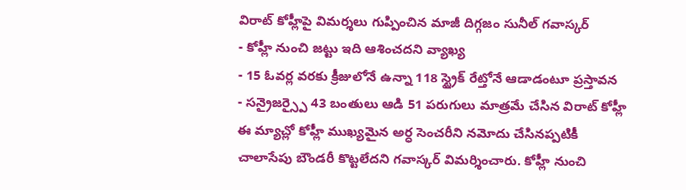విరాట్ కోహ్లీపై విమర్శలు గుప్పించిన మాజీ దిగ్గజం సునీల్ గవాస్కర్
- కోహ్లీ నుంచి జట్టు ఇది ఆశించదని వ్యాఖ్య
- 15 ఓవర్ల వరకు క్రీజులోనే ఉన్నా 118 స్ట్రైక్ రేట్తోనే ఆడాడంటూ ప్రస్తావన
- సన్రైజర్స్పై 43 బంతులు ఆడి 51 పరుగులు మాత్రమే చేసిన విరాట్ కోహ్లీ
ఈ మ్యాచ్లో కోహ్లీ ముఖ్యమైన అర్ధ సెంచరీని నమోదు చేసినప్పటికీ చాలాసేపు బౌండరీ కొట్టలేదని గవాస్కర్ విమర్శించారు. కోహ్లీ నుంచి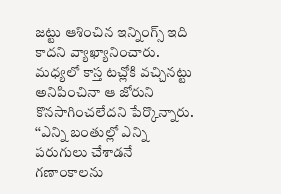జట్టు ఆశించిన ఇన్నింగ్స్ ఇది కాదని వ్యాఖ్యానించారు. మధ్యలో కాస్త టచ్లోకి వచ్చినట్టు అనిపించినా ఆ జోరుని కొనసాగించలేదని పేర్కొన్నారు. ‘‘ఎన్ని బంతుల్లో ఎన్ని పరుగులు చేశాడనే గణాంకాలను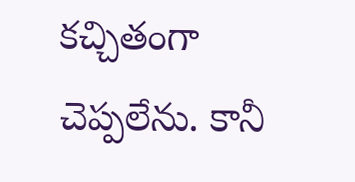కచ్చితంగా చెప్పలేను. కానీ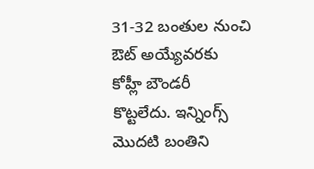31-32 బంతుల నుంచి ఔట్ అయ్యేవరకు కోహ్లీ బౌండరీ కొట్టలేదు. ఇన్నింగ్స్ మొదటి బంతిని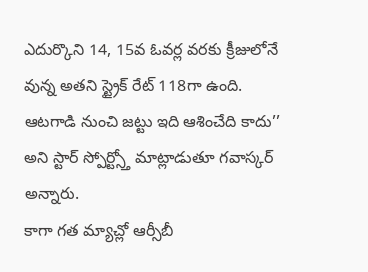ఎదుర్కొని 14, 15వ ఓవర్ల వరకు క్రీజులోనే వున్న అతని స్ట్రైక్ రేట్ 118గా ఉంది. ఆటగాడి నుంచి జట్టు ఇది ఆశించేది కాదు’’ అని స్టార్ స్పోర్ట్స్తో మాట్లాడుతూ గవాస్కర్ అన్నారు.
కాగా గత మ్యాచ్లో ఆర్సీబీ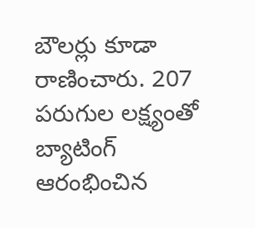బౌలర్లు కూడా రాణించారు. 207 పరుగుల లక్ష్యంతో బ్యాటింగ్ ఆరంభించిన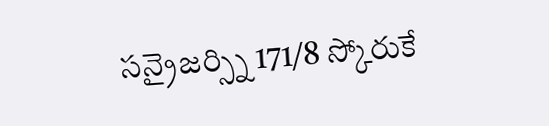సన్రైజర్స్ని 171/8 స్కోరుకే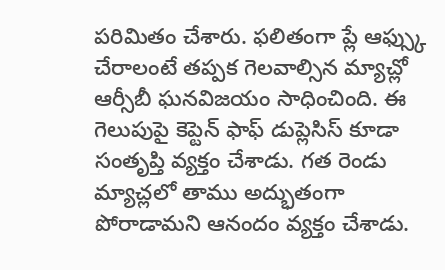పరిమితం చేశారు. ఫలితంగా ప్లే ఆఫ్స్కు చేరాలంటే తప్పక గెలవాల్సిన మ్యాచ్లో ఆర్సీబీ ఘనవిజయం సాధించింది. ఈ గెలుపుపై కెప్టెన్ ఫాఫ్ డుప్లెసిస్ కూడా సంతృప్తి వ్యక్తం చేశాడు. గత రెండు మ్యాచ్లలో తాము అద్భుతంగా పోరాడామని ఆనందం వ్యక్తం చేశాడు.